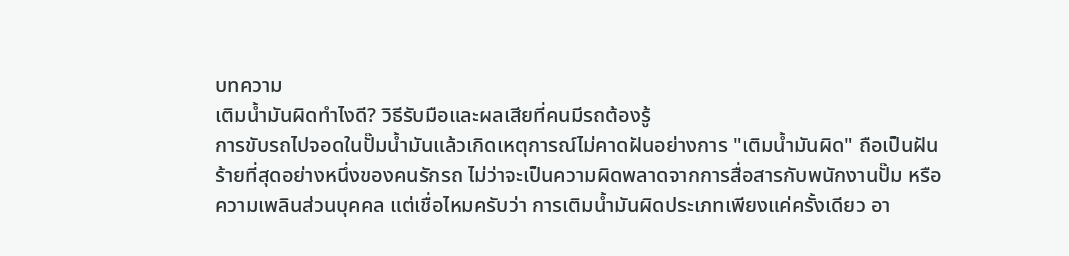บทความ
เติมน้ำมันผิดทำไงดี? วิธีรับมือและผลเสียที่คนมีรถต้องรู้
การขับรถไปจอดในปั๊มน้ำมันแล้วเกิดเหตุการณ์ไม่คาดฝันอย่างการ "เติมน้ำมันผิด" ถือเป็นฝันร้ายที่สุดอย่างหนึ่งของคนรักรถ ไม่ว่าจะเป็นความผิดพลาดจากการสื่อสารกับพนักงานปั๊ม หรือความเพลินส่วนบุคคล แต่เชื่อไหมครับว่า การเติมน้ำมันผิดประเภทเพียงแค่ครั้งเดียว อา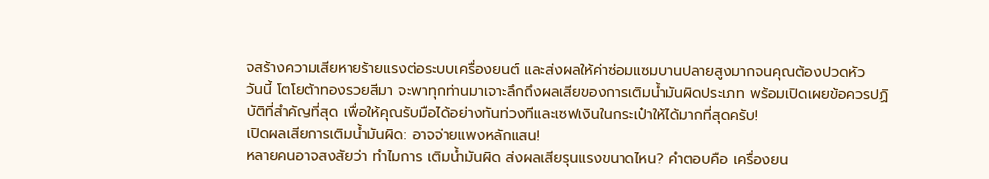จสร้างความเสียหายร้ายแรงต่อระบบเครื่องยนต์ และส่งผลให้ค่าซ่อมแซมบานปลายสูงมากจนคุณต้องปวดหัว
วันนี้ โตโยต้าทองรวยสีมา จะพาทุกท่านมาเจาะลึกถึงผลเสียของการเติมน้ำมันผิดประเภท พร้อมเปิดเผยข้อควรปฏิบัติที่สำคัญที่สุด เพื่อให้คุณรับมือได้อย่างทันท่วงทีและเซฟเงินในกระเป๋าให้ได้มากที่สุดครับ!
เปิดผลเสียการเติมน้ำมันผิด: อาจจ่ายแพงหลักแสน!
หลายคนอาจสงสัยว่า ทำไมการ เติมน้ำมันผิด ส่งผลเสียรุนแรงขนาดไหน? คำตอบคือ เครื่องยน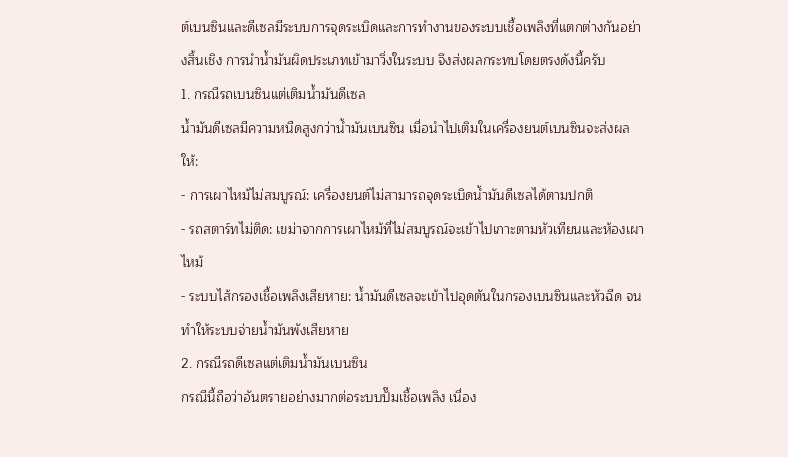ต์เบนซินและดีเซลมีระบบการจุดระเบิดและการทำงานของระบบเชื้อเพลิงที่แตกต่างกันอย่างสิ้นเชิง การนำน้ำมันผิดประเภทเข้ามาวิ่งในระบบ จึงส่งผลกระทบโดยตรงดังนี้ครับ
1. กรณีรถเบนซินแต่เติมน้ำมันดีเซล
น้ำมันดีเซลมีความหนืดสูงกว่าน้ำมันเบนซิน เมื่อนำไปเติมในเครื่องยนต์เบนซินจะส่งผลให้:
- การเผาไหม้ไม่สมบูรณ์: เครื่องยนต์ไม่สามารถจุดระเบิดน้ำมันดีเซลได้ตามปกติ
- รถสตาร์ทไม่ติด: เขม่าจากการเผาไหม้ที่ไม่สมบูรณ์จะเข้าไปเกาะตามหัวเทียนและห้องเผาไหม้
- ระบบไส้กรองเชื้อเพลิงเสียหาย: น้ำมันดีเซลจะเข้าไปอุดตันในกรองเบนซินและหัวฉีด จนทำให้ระบบจ่ายน้ำมันพังเสียหาย
2. กรณีรถดีเซลแต่เติมน้ำมันเบนซิน
กรณีนี้ถือว่าอันตรายอย่างมากต่อระบบปั๊มเชื้อเพลิง เนื่อง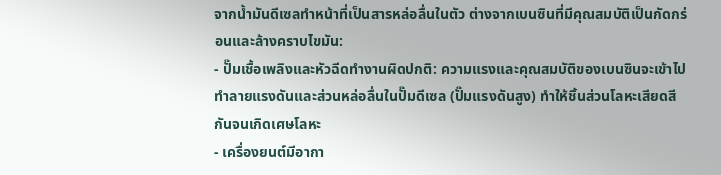จากน้ำมันดีเซลทำหน้าที่เป็นสารหล่อลื่นในตัว ต่างจากเบนซินที่มีคุณสมบัติเป็นกัดกร่อนและล้างคราบไขมัน:
- ปั๊มเชื้อเพลิงและหัวฉีดทำงานผิดปกติ: ความแรงและคุณสมบัติของเบนซินจะเข้าไปทำลายแรงดันและส่วนหล่อลื่นในปั๊มดีเซล (ปั๊มแรงดันสูง) ทำให้ชิ้นส่วนโลหะเสียดสีกันจนเกิดเศษโลหะ
- เครื่องยนต์มีอากา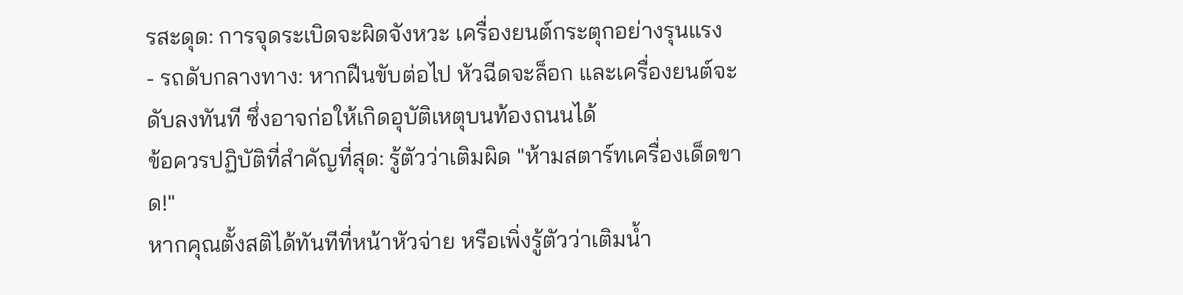รสะดุด: การจุดระเบิดจะผิดจังหวะ เครื่องยนต์กระตุกอย่างรุนแรง
- รถดับกลางทาง: หากฝืนขับต่อไป หัวฉีดจะล็อก และเครื่องยนต์จะดับลงทันที ซึ่งอาจก่อให้เกิดอุบัติเหตุบนท้องถนนได้
ข้อควรปฏิบัติที่สำคัญที่สุด: รู้ตัวว่าเติมผิด "ห้ามสตาร์ทเครื่องเด็ดขาด!"
หากคุณตั้งสติได้ทันทีที่หน้าหัวจ่าย หรือเพิ่งรู้ตัวว่าเติมน้ำ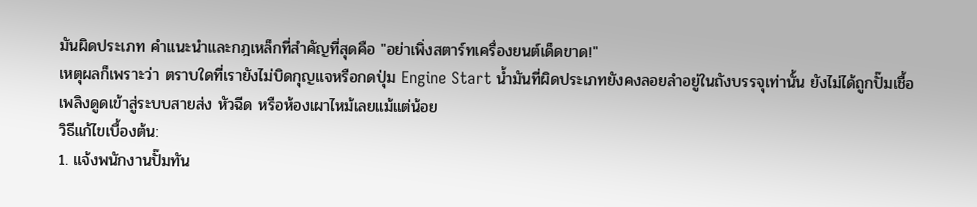มันผิดประเภท คำแนะนำและกฎเหล็กที่สำคัญที่สุดคือ "อย่าเพิ่งสตาร์ทเครื่องยนต์เด็ดขาด!"
เหตุผลก็เพราะว่า ตราบใดที่เรายังไม่บิดกุญแจหรือกดปุ่ม Engine Start น้ำมันที่ผิดประเภทยังคงลอยลำอยู่ในถังบรรจุเท่านั้น ยังไม่ได้ถูกปั๊มเชื้อเพลิงดูดเข้าสู่ระบบสายส่ง หัวฉีด หรือห้องเผาไหม้เลยแม้แต่น้อย
วิธีแก้ไขเบื้องต้น:
1. แจ้งพนักงานปั๊มทัน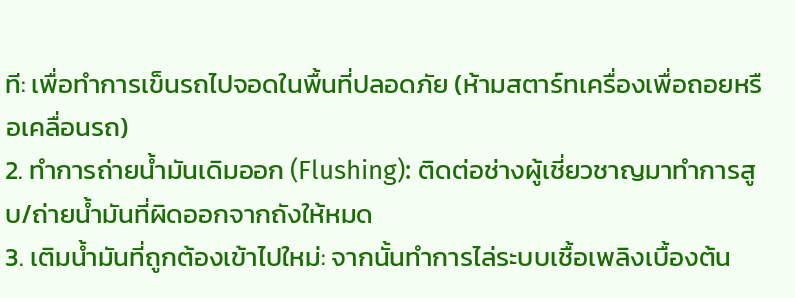ที: เพื่อทำการเข็นรถไปจอดในพื้นที่ปลอดภัย (ห้ามสตาร์ทเครื่องเพื่อถอยหรือเคลื่อนรถ)
2. ทำการถ่ายน้ำมันเดิมออก (Flushing): ติดต่อช่างผู้เชี่ยวชาญมาทำการสูบ/ถ่ายน้ำมันที่ผิดออกจากถังให้หมด
3. เติมน้ำมันที่ถูกต้องเข้าไปใหม่: จากนั้นทำการไล่ระบบเชื้อเพลิงเบื้องต้น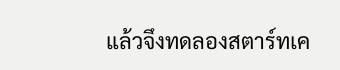แล้วจึงทดลองสตาร์ทเค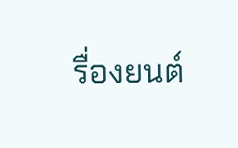รื่องยนต์